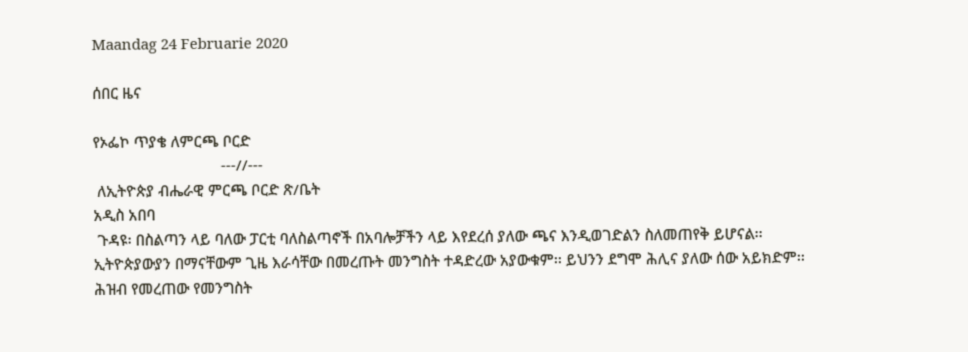Maandag 24 Februarie 2020

ሰበር ዜና

የኦፌኮ ጥያቄ ለምርጫ ቦርድ
                                ---//---
 ለኢትዮጵያ ብሔራዊ ምርጫ ቦርድ ጽ/ቤት
አዲስ አበባ
 ጉዳዩ፡ በስልጣን ላይ ባለው ፓርቲ ባለስልጣኖች በአባሎቻችን ላይ እየደረሰ ያለው ጫና እንዲወገድልን ስለመጠየቅ ይሆናል፡፡
ኢትዮጵያውያን በማናቸውም ጊዜ እራሳቸው በመረጡት መንግስት ተዳድረው አያውቁም፡፡ ይህንን ደግሞ ሕሊና ያለው ሰው አይክድም፡፡ ሕዝብ የመረጠው የመንግስት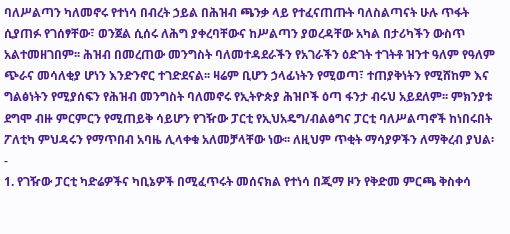ባለሥልጣን ካለመኖሩ የተነሳ በብረት ኃይል በሕዝብ ጫንቃ ላይ የተፈናጠጡት ባለስልጣናት ሁሉ ጥፋት ሲያጠፉ የገሰፃቸው፣ ወንጀል ሲሰሩ ለሕግ ያቀረባቸውና ከሥልጣን ያወረዳቸው አካል በታሪካችን ውስጥ አልተመዘገበም፡፡ ሕዝብ በመረጠው መንግስት ባለመተዳደራችን የአገራችን ዕድገት ተገትቶ ዝንተ ዓለም የዓለም ጭራና መሳለቂያ ሆነን እንድንኖር ተገድደናል፡፡ ዛሬም ቢሆን ኃላፊነትን የሚወጣ፣ ተጠያቅነትን የሚሸከም እና ግልፅነትን የሚያሰፍን የሕዝብ መንግስት ባለመኖሩ የኢትዮጵያ ሕዝቦች ዕጣ ፋንታ ብሩህ አይደለም፡፡ ምክንያቱ ደግሞ ብዙ ምርምርን የሚጠይቅ ሳይሆን የገዥው ፓርቲ የኢህአዴግ/ብልፅግና ፓርቲ ባለሥልጣኖች ከነበሩበት ፖለቲካ ምህዳሩን የማጥበብ አባዜ ሊላቀቁ አለመቻላቸው ነው፡፡ ለዚህም ጥቂት ማሳያዎችን ለማቅረብ ያህል፡-
1. የገዥው ፓርቲ ካድሬዎችና ካቢኔዎች በሚፈጥሩት መሰናክል የተነሳ በጂማ ዞን የቅድመ ምርጫ ቅስቀሳ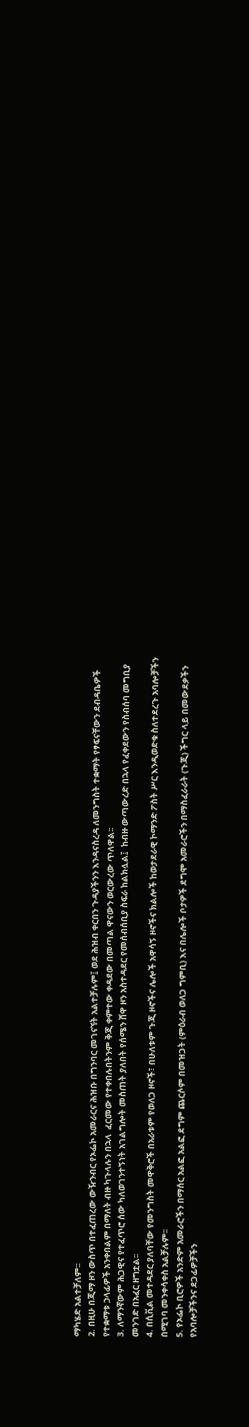ማካሄድ አልተቻለም፡፡
2. በዚሁ በጂማ ዞን ውስጥ በተፈጠረው ውዥንብር የኦፌኮ አመራርና ሕዝቡ በግንባር መገናኘት አልተቻሉም፤ ወደ ሕዝብ ቀርበን ጉዳያችንን እንዳናስረዳ ለመንግስት ተቋማት የፃፍናቸውን ደብዳቤዎች የተቋማቱ ኃላፊዎች አንቀበልም በማለት ብዙ ካጉላሉን በኋላ  ፈርመው የተቀበሉበትንም ቅጂ ቀምተው ቀዳደው በመጣል ዋናውን ወርውረው ጥለዋል፡፡
3. ለማንኛውም ሕጋዊና የተፈጥሮ ሰው ካለወገንተኝነት አገልግሎት መስጠት ያለበት የሰሜን ሸዋ ዞን አስተዳደር የመሰብሰቢያ ስፍራ ከልክሏል፤  ከብዙ ውጣውረድ በኋላ የፈቀደውን የስብሰባ መግቢያ መንገድ በአፈር ዘግቷል፡፡
4. በሲቪል መተዳደር ያለባቸው የመንግስት መዋቅሮች በአራቱም የወለጋ ዞኖች፣ በሁለቱም ጉጂ ዞኖችና ሌሎች አዋሳኝ ዞኖችና ክልሎች ከወታደራዊ ኮማንድ ፖስት ሥር እንዲወድቁ ስለተደረጉ አባሎቻችን በሚገባ መንቀሳቀስ አልቻሉም፡፡
5. የኦፌኮ ቢሮዎች አንድም አመራሮችን በማሰር አልፎ አልፎ ደግም ጨርሶም በመዝጋት (ምዕራብ ወለጋ ግምቢ) እና በሌሎች ቦታዎች ደግሞ አመራሮችን በማስፈራራት (ጉጂ) ችግር ላይ በመውደቃችን የአባሎቻችንና ደጋፊዎቻችን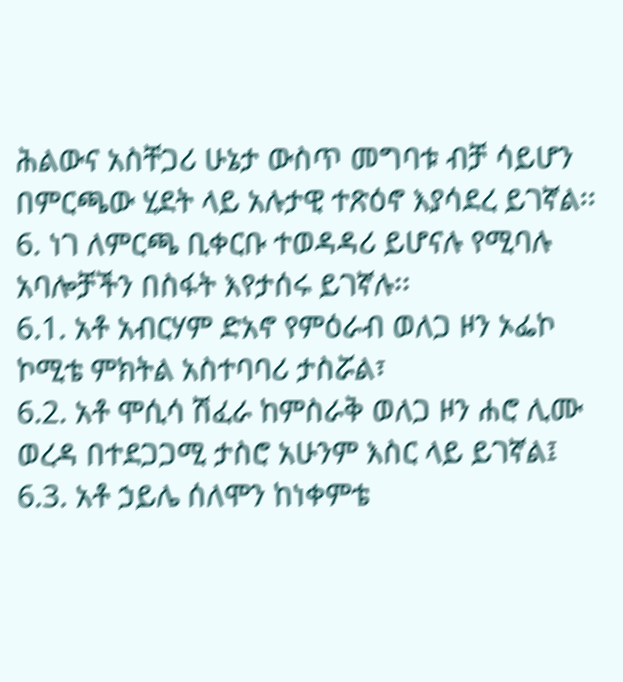ሕልውና አስቸጋሪ ሁኔታ ውስጥ መግባቱ ብቻ ሳይሆን በምርጫው ሂደት ላይ አሉታዊ ተጽዕኖ እያሳደረ ይገኛል፡፡
6. ነገ ለምርጫ ቢቀርቡ ተወዳዳሪ ይሆናሉ የሚባሉ አባሎቻችን በስፋት እየታሰሩ ይገኛሉ፡፡
6.1. አቶ አብርሃም ድአኖ የምዕራብ ወለጋ ዞን ኦፌኮ ኮሚቴ ምክትል አስተባባሪ ታስሯል፣
6.2. አቶ ሞሲሳ ሽፈራ ከምስራቅ ወለጋ ዞን ሐሮ ሊሙ ወረዳ በተደጋጋሚ ታስሮ አሁንም እስር ላይ ይገኛል፤
6.3. አቶ ኃይሌ ሰለሞን ከነቀምቴ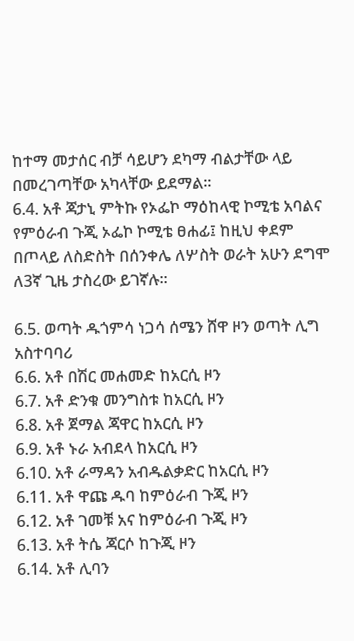ከተማ መታሰር ብቻ ሳይሆን ደካማ ብልታቸው ላይ በመረገጣቸው አካላቸው ይደማል፡፡
6.4. አቶ ጃታኒ ምትኩ የኦፌኮ ማዕከላዊ ኮሚቴ አባልና የምዕራብ ጉጂ ኦፌኮ ኮሚቴ ፀሐፊ፤ ከዚህ ቀደም በጦላይ ለስድስት በሰንቀሌ ለሦስት ወራት አሁን ደግሞ ለ3ኛ ጊዜ ታስረው ይገኛሉ፡፡

6.5. ወጣት ዱጎምሳ ነጋሳ ሰሜን ሸዋ ዞን ወጣት ሊግ አስተባባሪ
6.6. አቶ በሽር መሐመድ ከአርሲ ዞን
6.7. አቶ ድንቁ መንግስቱ ከአርሲ ዞን
6.8. አቶ ጀማል ጃዋር ከአርሲ ዞን
6.9. አቶ ኑራ አብደላ ከአርሲ ዞን
6.10. አቶ ራማዳን አብዱልቃድር ከአርሲ ዞን
6.11. አቶ ዋጩ ዱባ ከምዕራብ ጉጂ ዞን
6.12. አቶ ገመቹ አና ከምዕራብ ጉጂ ዞን
6.13. አቶ ትሴ ጃርሶ ከጉጂ ዞን
6.14. አቶ ሊባን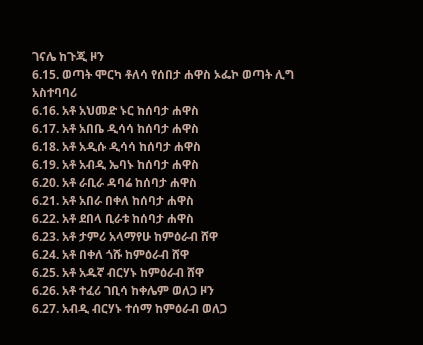ገናሌ ከጉጂ ዞን
6.15. ወጣት ሞርካ ቶለሳ የሰበታ ሐዋስ ኦፌኮ ወጣት ሊግ አስተባባሪ
6.16. አቶ አህመድ ኑር ከሰባታ ሐዋስ
6.17. አቶ አበቤ ዲሳሳ ከሰባታ ሐዋስ
6.18. አቶ አዲሱ ዲሳሳ ከሰባታ ሐዋስ
6.19. አቶ አብዲ ኤባኑ ከሰባታ ሐዋስ
6.20. አቶ ራቢራ ዳባሬ ከሰባታ ሐዋስ
6.21. አቶ አበራ በቀለ ከሰባታ ሐዋስ
6.22. አቶ ደበላ ቢራቱ ከሰባታ ሐዋስ
6.23. አቶ ታምሪ አላማየሁ ከምዕራብ ሸዋ
6.24. አቶ በቀለ ጎሹ ከምዕራብ ሸዋ
6.25. አቶ አዱኛ ብርሃኑ ከምዕራብ ሸዋ
6.26. አቶ ተፈሪ ገቢሳ ከቀሌም ወለጋ ዞን
6.27. አብዲ ብርሃኑ ተሰማ ከምዕራብ ወለጋ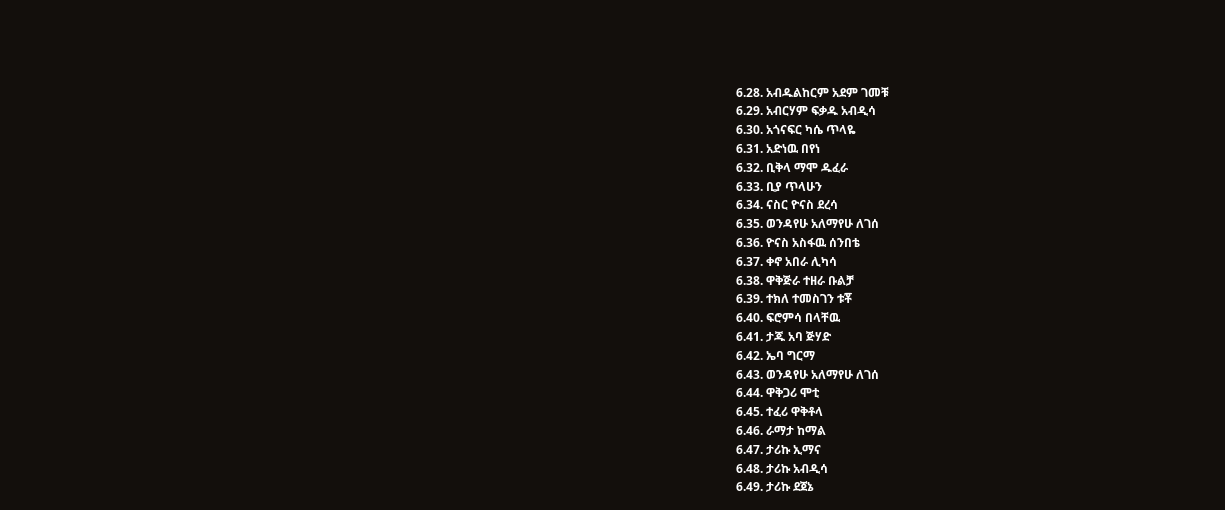6.28. አብዱልከርም አደም ገመቹ
6.29. አብርሃም ፍቃዱ አብዲሳ
6.30. አጎናፍር ካሴ ጥላዬ
6.31. አድነዉ በየነ
6.32. ቢቅላ ማሞ ዱፈራ
6.33. ቢያ ጥላሁን
6.34. ናስር ዮናስ ደረሳ
6.35. ወንዳየሁ አለማየሁ ለገሰ
6.36. ዮናስ አስፋዉ ሰንበቴ
6.37. ቀኖ አበራ ሊካሳ
6.38. ዋቅጅራ ተዘራ ቡልቻ
6.39. ተክለ ተመስገን ቱቾ
6.40. ፍሮምሳ በላቸዉ
6.41. ታጁ አባ ጅሃድ
6.42. ኤባ ግርማ
6.43. ወንዳየሁ አለማየሁ ለገሰ
6.44. ዋቅጋሪ ሞቲ
6.45. ተፈሪ ዋቅቶላ
6.46. ራማታ ከማል
6.47. ታሪኩ ኢማና
6.48. ታሪኩ አብዲሳ
6.49. ታሪኩ ደጀኔ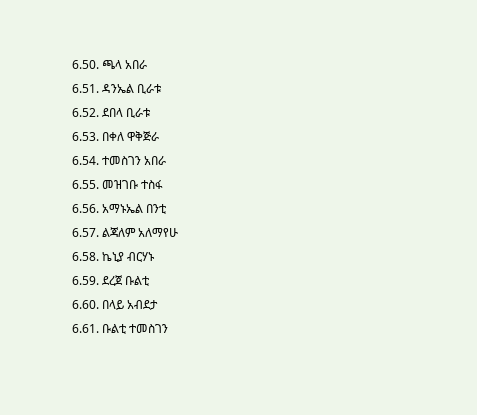6.50. ጫላ አበራ
6.51. ዳንኤል ቢራቱ
6.52. ደበላ ቢራቱ
6.53. በቀለ ዋቅጅራ
6.54. ተመስገን አበራ
6.55. መዝገቡ ተስፋ
6.56. አማኑኤል በንቲ
6.57. ልጃለም አለማየሁ
6.58. ኬኒያ ብርሃኑ
6.59. ደረጀ ቡልቲ
6.60. በላይ አብደታ
6.61. ቡልቲ ተመስገን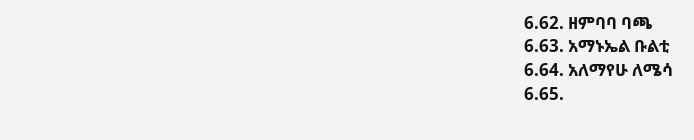6.62. ዘምባባ ባጫ
6.63. አማኑኤል ቡልቲ
6.64. አለማየሁ ለሜሳ
6.65.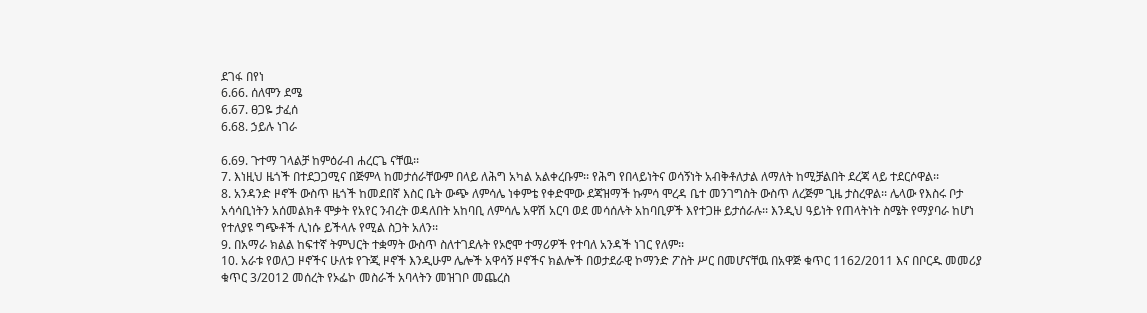ደገፋ በየነ
6.66. ሰለሞን ደሜ
6.67. ፀጋዬ ታፈሰ
6.68. ኃይሉ ነገራ

6.69. ጉተማ ገላልቻ ከምዕራብ ሐረርጌ ናቸዉ፡፡
7. እነዚህ ዜጎች በተደጋጋሚና በጅምላ ከመታሰራቸውም በላይ ለሕግ አካል አልቀረቡም፡፡ የሕግ የበላይነትና ወሳኝነት አብቅቶለታል ለማለት ከሚቻልበት ደረጃ ላይ ተደርሶዋል፡፡
8. አንዳንድ ዞኖች ውስጥ ዜጎች ከመደበኛ እስር ቤት ውጭ ለምሳሌ ነቀምቴ የቀድሞው ደጃዝማች ኩምሳ ሞረዳ ቤተ መንገግስት ውስጥ ለረጅም ጊዜ ታስረዋል፡፡ ሌላው የእስሩ ቦታ አሳሳቢነትን አሰመልክቶ ሞቃት የአየር ንብረት ወዳለበት አከባቢ ለምሳሌ አዋሽ አርባ ወደ መሳሰሉት አከባቢዎች እየተጋዙ ይታሰራሉ፡፡ እንዲህ ዓይነት የጠላትነት ስሜት የማያባራ ከሆነ የተለያዩ ግጭቶች ሊነሱ ይችላሉ የሚል ስጋት አለን፡፡
9. በአማራ ክልል ከፍተኛ ትምህርት ተቋማት ውስጥ ስለተገደሉት የኦሮሞ ተማሪዎች የተባለ አንዳች ነገር የለም፡፡
10. አራቱ የወለጋ ዞኖችና ሁለቱ የጉጂ ዞኖች እንዲሁም ሌሎች አዋሳኝ ዞኖችና ክልሎች በወታደራዊ ኮማንድ ፖስት ሥር በመሆናቸዉ በአዋጅ ቁጥር 1162/2011 እና በቦርዱ መመሪያ ቁጥር 3/2012 መሰረት የኦፌኮ መስራች አባላትን መዝገቦ መጨረስ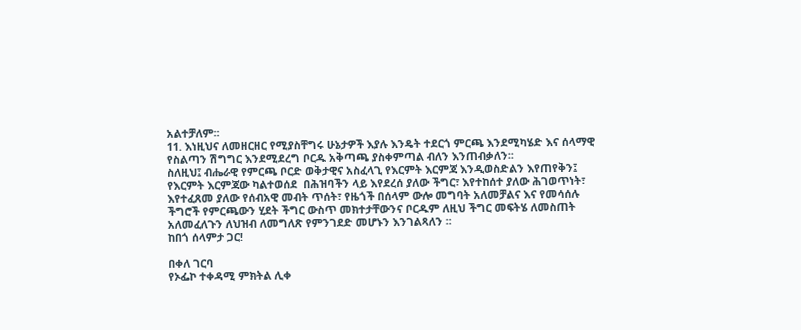አልተቻለም፡፡
11. እነዚህና ለመዘርዘር የሚያስቸግሩ ሁኔታዎች እያሉ እንዴት ተደርጎ ምርጫ እንደሚካሄድ እና ሰላማዊ የስልጣን ሽግግር እንደሚደረግ ቦርዱ አቅጣጫ ያስቀምጣል ብለን እንጠብቃለን፡፡
ስለዚህ፤ ብሔራዊ የምርጫ ቦርድ ወቅታዊና አስፈላጊ የእርምት እርምጃ እንዲወስድልን እየጠየቅን፤ የእርምት እርምጃው ካልተወሰደ  በሕዝባችን ላይ እየደረሰ ያለው ችግር፣ እየተከሰተ ያለው ሕገወጥነት፣ እየተፈጸመ ያለው የሰብአዊ መብት ጥሰት፣ የዜጎች በሰላም ውሎ መግባት አለመቻልና እና የመሳሰሉ ችግሮች የምርጫውን ሂደት ችግር ውስጥ መክተታቸውንና ቦርዱም ለዚህ ችግር መፍትሄ ለመስጠት  አለመፈለጉን ለህዝብ ለመግለጽ የምንገደድ መሆኑን እንገልጻለን ፡፡
ከበጎ ሰላምታ ጋር!

በቀለ ገርባ
የኦፌኮ ተቀዳሚ ምክትል ሊቀ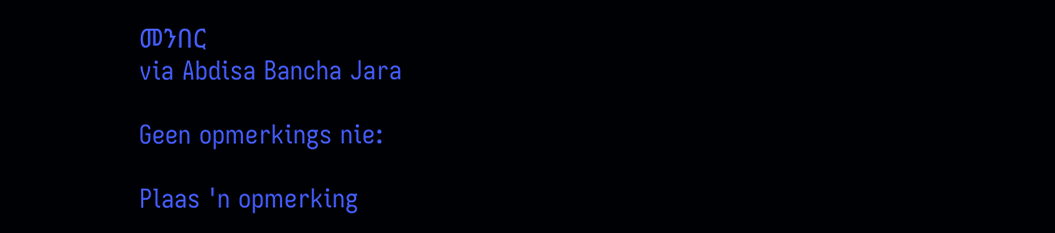መንበር
via Abdisa Bancha Jara

Geen opmerkings nie:

Plaas 'n opmerking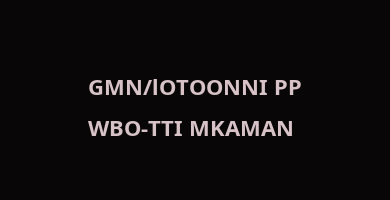GMN/lOTOONNI PP WBO-TTI MKAMAN